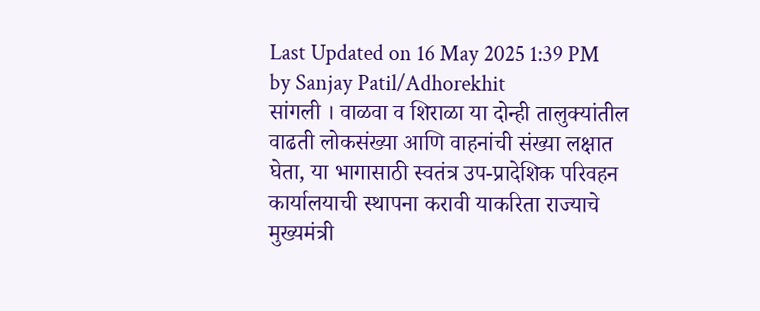Last Updated on 16 May 2025 1:39 PM by Sanjay Patil/Adhorekhit
सांगली । वाळवा व शिराळा या दोन्ही तालुक्यांतील वाढती लोकसंख्या आणि वाहनांची संख्या लक्षात घेता, या भागासाठी स्वतंत्र उप-प्रादेशिक परिवहन कार्यालयाची स्थापना करावी याकरिता राज्याचे मुख्यमंत्री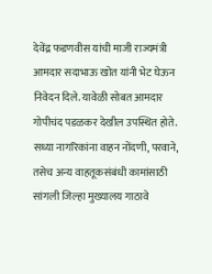देवेंद्र फडणवीस यांची माजी राज्यमंत्री आमदार सदाभाऊ खोत यांनी भेट घेऊन निवेदन दिले. यावेळी सोबत आमदार गोपीचंद पडळकर देखील उपस्थित होते.
सध्या नागरिकांना वाहन नोंदणी, परवाने, तसेच अन्य वाहतूकसंबंधी कामांसाठी सांगली जिल्हा मुख्यालय गाठावे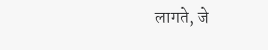लागते, जे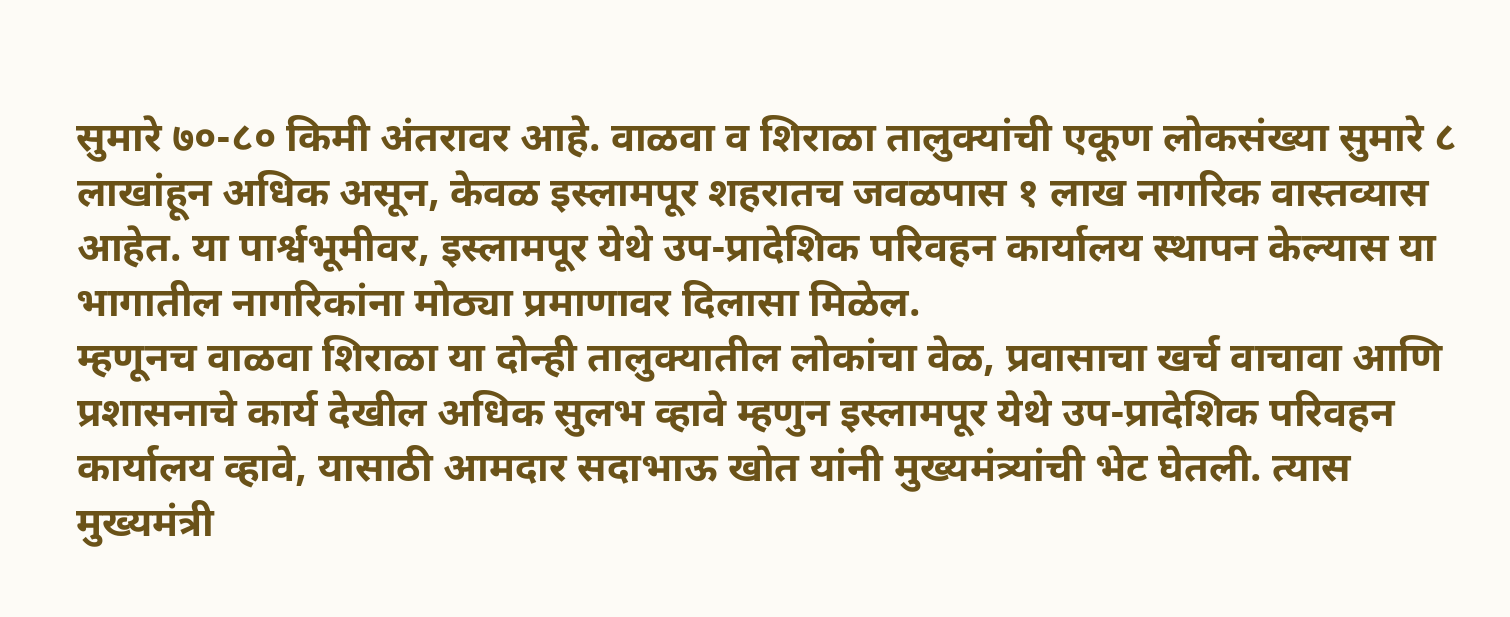सुमारे ७०-८० किमी अंतरावर आहे. वाळवा व शिराळा तालुक्यांची एकूण लोकसंख्या सुमारे ८ लाखांहून अधिक असून, केवळ इस्लामपूर शहरातच जवळपास १ लाख नागरिक वास्तव्यास आहेत. या पार्श्वभूमीवर, इस्लामपूर येथे उप-प्रादेशिक परिवहन कार्यालय स्थापन केल्यास या भागातील नागरिकांना मोठ्या प्रमाणावर दिलासा मिळेल.
म्हणूनच वाळवा शिराळा या दोन्ही तालुक्यातील लोकांचा वेळ, प्रवासाचा खर्च वाचावा आणि प्रशासनाचे कार्य देखील अधिक सुलभ व्हावे म्हणुन इस्लामपूर येथे उप-प्रादेशिक परिवहन कार्यालय व्हावे, यासाठी आमदार सदाभाऊ खोत यांनी मुख्यमंत्र्यांची भेट घेतली. त्यास मुख्यमंत्री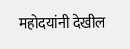महोदयांनी देखील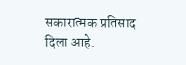सकारात्मक प्रतिसाद दिला आहे.